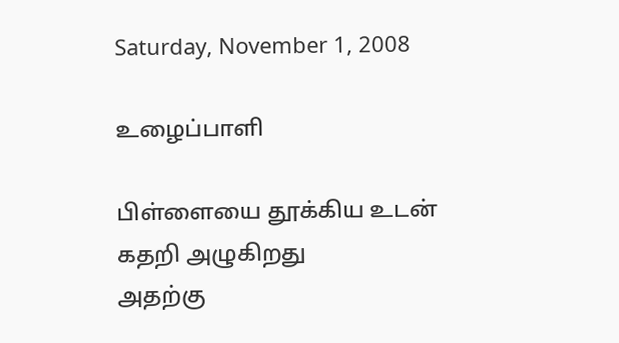Saturday, November 1, 2008

உழைப்பாளி

பிள்ளையை தூக்கிய உடன்
கதறி அழுகிறது
அதற்கு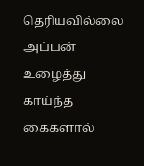தெரியவில்லை
அப்பன் உழைத்து காய்ந்த கைகளால்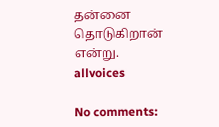தன்னை தொடுகிறான் என்று.
allvoices

No comments: